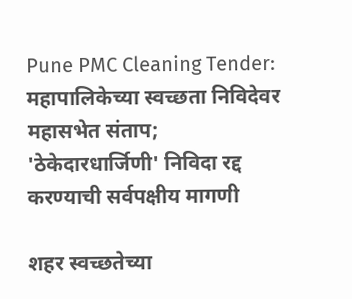Pune PMC Cleaning Tender: महापालिकेच्या स्वच्छता निविदेवर महासभेत संताप; 'ठेकेदारधार्जिणी' निविदा रद्द करण्याची सर्वपक्षीय मागणी

शहर स्वच्छतेच्या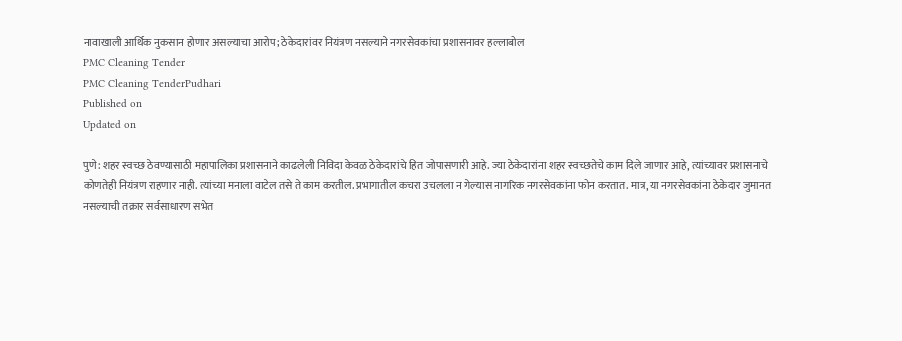नावाखाली आर्थिक नुकसान होणार असल्याचा आरोप; ठेकेदारांवर नियंत्रण नसल्याने नगरसेवकांचा प्रशासनावर हल्लाबोल
PMC Cleaning Tender
PMC Cleaning TenderPudhari
Published on
Updated on

पुणे: शहर स्वच्छ ठेवण्यासाठी महापालिका प्रशासनाने काढलेली निविदा केवळ ठेकेदारांचे हित जोपासणारी आहे. ज्या ठेकेदारांना शहर स्वच्छतेचे काम दिले जाणार आहे, त्यांच्यावर प्रशासनाचे कोणतेही नियंत्रण राहणार नाही. त्यांच्या मनाला वाटेल तसे ते काम करतील. प्रभागातील कचरा उचलला न गेल्यास नागरिक नगरसेवकांना फोन करतात. मात्र, या नगरसेवकांना ठेकेदार जुमानत नसल्याची तक्रार सर्वसाधारण सभेत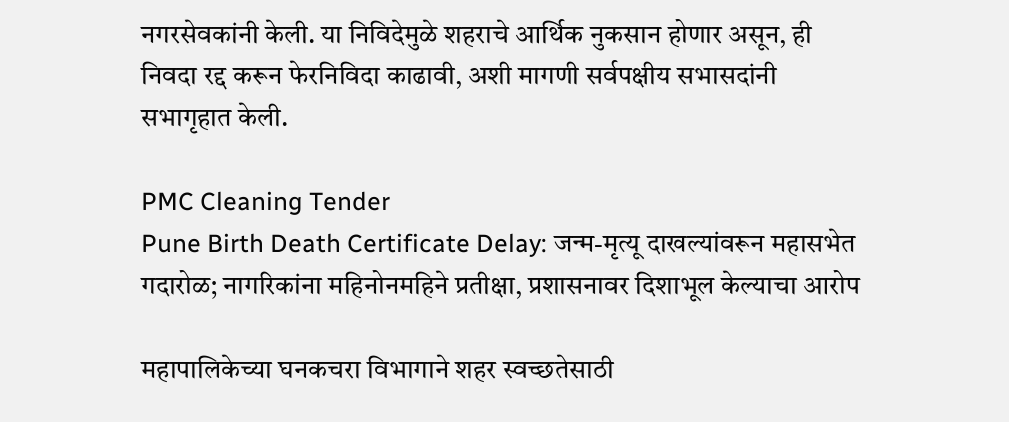नगरसेवकांनी केली. या निविदेमुळे शहराचे आर्थिक नुकसान होणार असून, ही निवदा रद्द करून फेरनिविदा काढावी, अशी मागणी सर्वपक्षीय सभासदांनी सभागृहात केली.

PMC Cleaning Tender
Pune Birth Death Certificate Delay: जन्म-मृत्यू दाखल्यांवरून महासभेत गदारोळ; नागरिकांना महिनोनमहिने प्रतीक्षा, प्रशासनावर दिशाभूल केल्याचा आरोप

महापालिकेच्या घनकचरा विभागाने शहर स्वच्छतेसाठी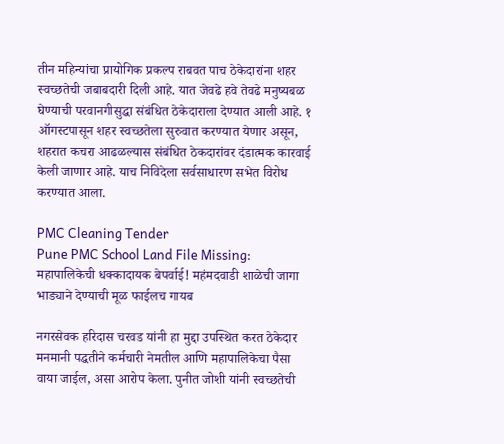तीन महिन्यांचा प्रायोगिक प्रकल्प राबवत पाच ठेकेदारांना शहर स्वच्छतेची जबाबदारी दिली आहे. यात जेवढे हवे तेवढे मनुष्यबळ घेण्याची परवानगीसुद्धा संबंधित ठेकेदाराला देण्यात आली आहे. १ ऑगस्टपासून शहर स्वच्छतेला सुरुवात करण्यात येणार असून, शहरात कचरा आढळल्यास संबंधित ठेकदारांवर दंडात्मक कारवाई केली जाणार आहे. याच निविदेला सर्वसाधारण सभेत विरोध करण्यात आला.

PMC Cleaning Tender
Pune PMC School Land File Missing: महापालिकेची धक्कादायक बेपर्वाई! महंमदवाडी शाळेची जागा भाड्याने देण्याची मूळ फाईलच गायब

नगरसेवक हरिदास चरवड यांनी हा मुद्दा उपस्थित करत ठेकेदार मनमानी पद्धतीने कर्मचारी नेमतील आणि महापालिकेचा पैसा वाया जाईल, असा आरोप केला. पुनीत जोशी यांनी स्वच्छतेची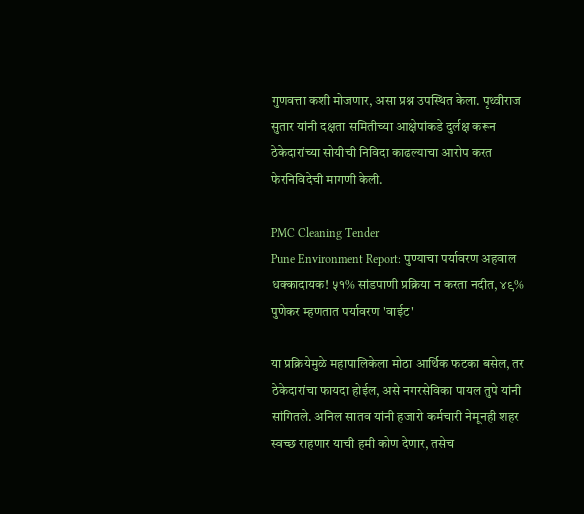गुणवत्ता कशी मोजणार, असा प्रश्न उपस्थित केला. पृथ्वीराज सुतार यांनी दक्षता समितीच्या आक्षेपांकडे दुर्लक्ष करून ठेकेदारांच्या सोयीची निविदा काढल्याचा आरोप करत फेरनिविदेची मागणी केली.

PMC Cleaning Tender
Pune Environment Report: पुण्याचा पर्यावरण अहवाल धक्कादायक! ५१% सांडपाणी प्रक्रिया न करता नदीत, ४९% पुणेकर म्हणतात पर्यावरण 'वाईट'

या प्रक्रियेमुळे महापालिकेला मोठा आर्थिक फटका बसेल, तर ठेकेदारांचा फायदा होईल, असे नगरसेविका पायल तुपे यांनी सांगितले. अनिल सातव यांनी हजारो कर्मचारी नेमूनही शहर स्वच्छ राहणार याची हमी कोण देणार, तसेच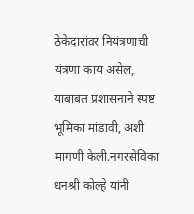ठेकेदारांवर नियंत्रणाची यंत्रणा काय असेल, याबाबत प्रशासनाने स्पष्ट भूमिका मांडावी, अशी मागणी केली.नगरसेविका धनश्री कोल्हे यांनी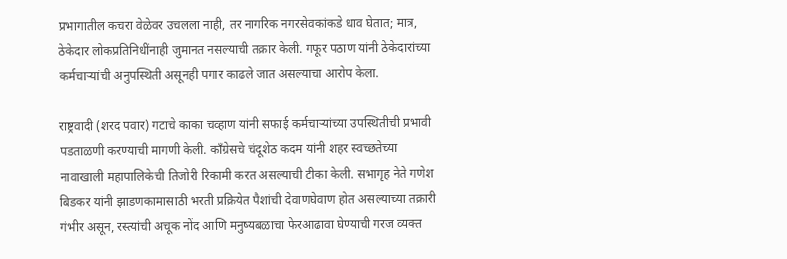प्रभागातील कचरा वेळेवर उचलला नाही, तर नागरिक नगरसेवकांकडे धाव घेतात; मात्र, ठेकेदार लोकप्रतिनिधींनाही जुमानत नसल्याची तक्रार केली. गफूर पठाण यांनी ठेकेदारांच्या कर्मचाऱ्यांची अनुपस्थिती असूनही पगार काढले जात असल्याचा आरोप केला.

राष्ट्रवादी (शरद पवार) गटाचे काका चव्हाण यांनी सफाई कर्मचाऱ्यांच्या उपस्थितीची प्रभावी पडताळणी करण्याची मागणी केली. काँग्रेसचे चंदूशेठ कदम यांनी शहर स्वच्छतेच्या नावाखाली महापालिकेची तिजोरी रिकामी करत असल्याची टीका केली. सभागृह नेते गणेश बिडकर यांनी झाडणकामासाठी भरती प्रक्रियेत पैशांची देवाणघेवाण होत असल्याच्या तक्रारी गंभीर असून, रस्त्यांची अचूक नोंद आणि मनुष्यबळाचा फेरआढावा घेण्याची गरज व्यक्त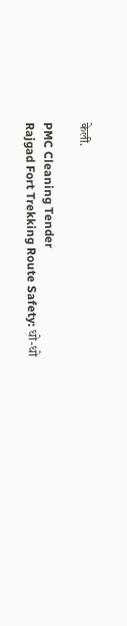केली.

PMC Cleaning Tender
Rajgad Fort Trekking Route Safety: धो-धो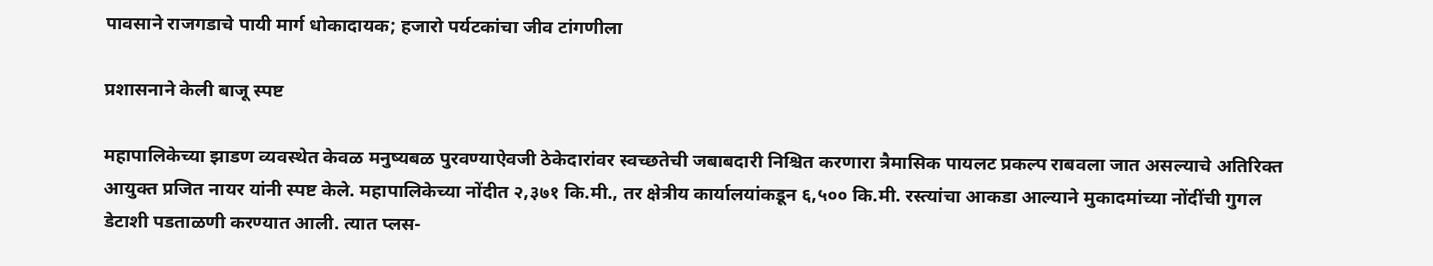पावसाने राजगडाचे पायी मार्ग धोकादायक; हजारो पर्यटकांचा जीव टांगणीला

प्रशासनाने केली बाजू स्पष्ट

महापालिकेच्या झाडण व्यवस्थेत केवळ मनुष्यबळ पुरवण्याऐवजी ठेकेदारांवर स्वच्छतेची जबाबदारी निश्चित करणारा त्रैमासिक पायलट प्रकल्प राबवला जात असल्याचे अतिरिक्त आयुक्त प्रजित नायर यांनी स्पष्ट केले. महापालिकेच्या नोंदीत २,३७१ कि.मी., तर क्षेत्रीय कार्यालयांकडून ६,५०० कि.मी. रस्त्यांचा आकडा आल्याने मुकादमांच्या नोंदींची गुगल डेटाशी पडताळणी करण्यात आली. त्यात प्लस-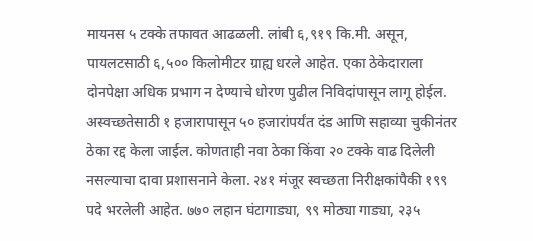मायनस ५ टक्के तफावत आढळली. लांबी ६,९१९ कि.मी. असून, पायलटसाठी ६,५०० किलोमीटर ग्राह्य धरले आहेत. एका ठेकेदाराला दोनपेक्षा अधिक प्रभाग न देण्याचे धोरण पुढील निविदांपासून लागू होईल. अस्वच्छतेसाठी १ हजारापासून ५० हजारांपर्यंत दंड आणि सहाव्या चुकीनंतर ठेका रद्द केला जाईल. कोणताही नवा ठेका किंवा २० टक्के वाढ दिलेली नसल्याचा दावा प्रशासनाने केला. २४१ मंजूर स्वच्छता निरीक्षकांपैकी १९९ पदे भरलेली आहेत. ७७० लहान घंटागाड्या, ९९ मोठ्या गाड्या, २३५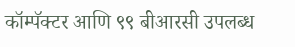कॉम्पॅक्टर आणि ९९ बीआरसी उपलब्ध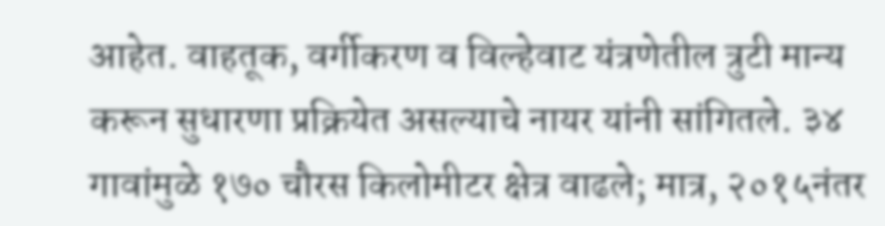आहेत. वाहतूक, वर्गीकरण व विल्हेवाट यंत्रणेतील त्रुटी मान्य करून सुधारणा प्रक्रियेत असल्याचे नायर यांनी सांगितले. ३४ गावांमुळे १७० चौरस किलोमीटर क्षेत्र वाढले; मात्र, २०१५नंतर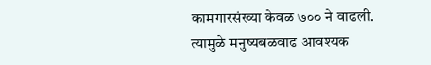कामगारसंख्या केवळ ७०० ने वाढली. त्यामुळे मनुष्यबळवाढ आवश्यक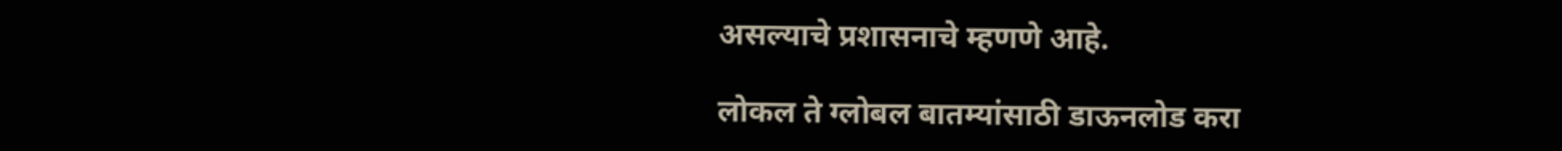असल्याचे प्रशासनाचे म्हणणे आहे.

लोकल ते ग्लोबल बातम्यांसाठी डाऊनलोड करा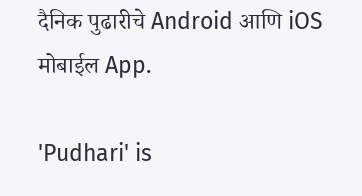दैनिक पुढारीचे Android आणि iOS मोबाईल App.

'Pudhari' is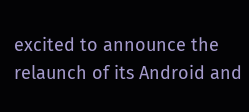excited to announce the relaunch of its Android and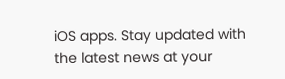iOS apps. Stay updated with the latest news at your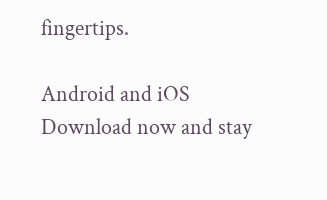fingertips.

Android and iOS Download now and stay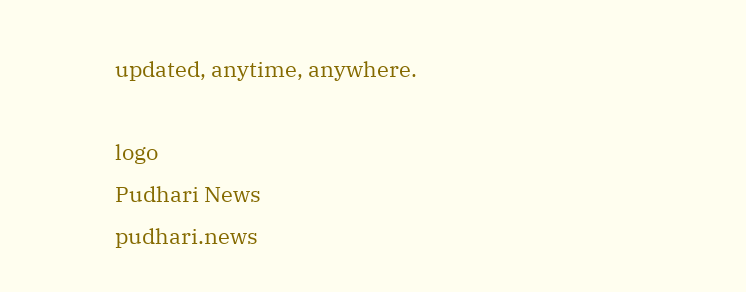updated, anytime, anywhere.

logo
Pudhari News
pudhari.news